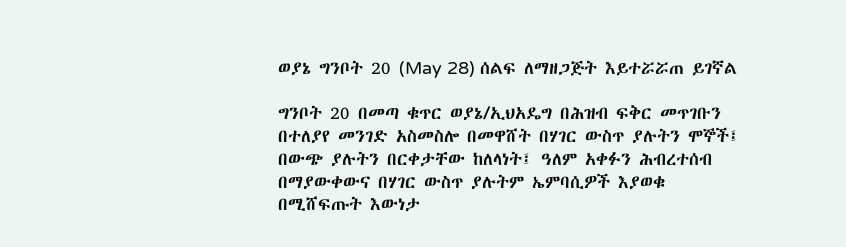ወያኔ ግንቦት 20 (May 28) ሰልፍ ለማዘጋጅት እይተሯሯጠ ይገኛል

ግንቦት 20 በመጣ ቁጥር ወያኔ/ኢህአዴግ በሕዝብ ፍቅር መጥገቡን በተለያየ መንገድ አስመስሎ በመዋሸት በሃገር ውስጥ ያሉትን ሞኞች፤ በውጭ ያሉትን በርቀታቸው ከለላነት፤ ዓለም አቀፉን ሕብረተሰብ በማያውቀውና በሃገር ውስጥ ያሉትም ኤምባሲዎች እያወቁ በሚሸፍጡት እውነታ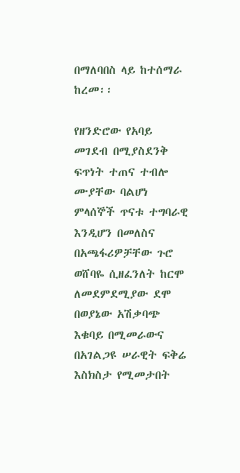በማለባበስ ላይ ከተሰማራ ከረመ፡፡

የዘንድሮው የአባይ መገደብ በሚያስደንቅ ፍጥነት ተጠና ተብሎ ሙያቸው ባልሆነ ምላሰኞች ጥናቱ ተግባራዊ እንዲሆን በመለስና በአጫፋሪዎቻቸው ጉሮ ወሸባዬ ሲዘፈንለት ከርሞ ለመደምደሚያው ደሞ በወያኔው አሽቃባጭ እቁባይ በሚመራውና በአገልጋዩ ሠራዊት ፍቅሬ እስክስታ የሚመታበት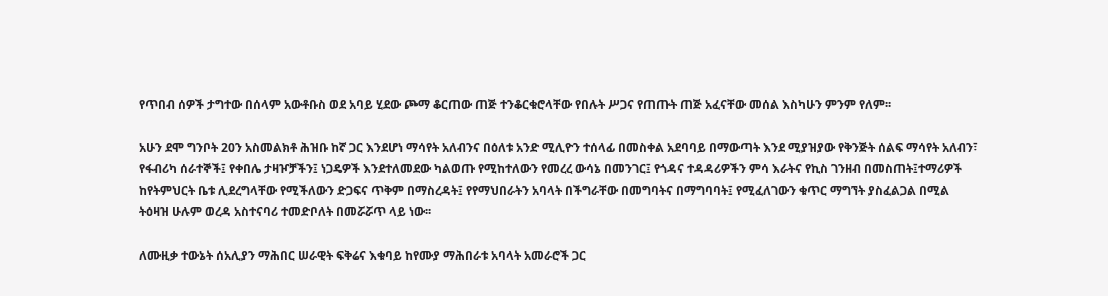የጥበብ ሰዎች ታግተው በሰላም አውቶቡስ ወደ አባይ ሂደው ጮማ ቆርጠው ጠጅ ተንቆርቁሮላቸው የበሉት ሥጋና የጠጡት ጠጅ አፈናቸው መሰል እስካሁን ምንም የለም፡፡

አሁን ደሞ ግንቦት 20ን አስመልክቶ ሕዝቡ ከኛ ጋር እንደሆነ ማሳየት አለብንና በዕለቱ አንድ ሚሊዮን ተሰላፊ በመስቀል አደባባይ በማውጣት እንደ ሚያዝያው የቅንጅት ሰልፍ ማሳየት አለብን፣ የፋብሪካ ሰራተኞች፤ የቀበሌ ታዛዦቻችን፤ ነጋዴዎች እንደተለመደው ካልወጡ የሚከተለውን የመረረ ውሳኔ በመንገር፤ የጎዳና ተዳዳሪዎችን ምሳ እራትና የኪስ ገንዘብ በመስጠት፤ተማሪዎች ከየትምህርት ቤቱ ሊደረግላቸው የሚችለውን ድጋፍና ጥቅም በማስረዳት፤ የየማህበራትን አባላት በችግራቸው በመግባትና በማግባባት፤ የሚፈለገውን ቁጥር ማግኘት ያስፈልጋል በሚል ትዕዛዝ ሁሉም ወረዳ አስተናባሪ ተመድቦለት በመሯሯጥ ላይ ነው፡፡

ለሙዚቃ ተውኔት ሰአሊያን ማሕበር ሠራዊት ፍቅሬና እቁባይ ከየሙያ ማሕበራቱ አባላት አመራሮች ጋር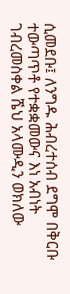ሲመደቡ፤ ለንግዱ ሕብረተሰብ ደግሞ በቅርቡ ተውጣጥቶ የተቋቋመውና እነ አብነት ገብረመስቀል ሼህ አላሙዲን ወክለው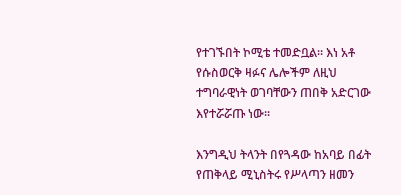የተገኙበት ኮሚቴ ተመድቧል፡፡ እነ አቶ የሱስወርቅ ዛፉና ሌሎችም ለዚህ ተግባራዊነት ወገባቸውን ጠበቅ አድርገው እየተሯሯጡ ነው፡፡

እንግዲህ ትላንት በየጓዳው ከአባይ በፊት የጠቅላይ ሚኒስትሩ የሥላጣን ዘመን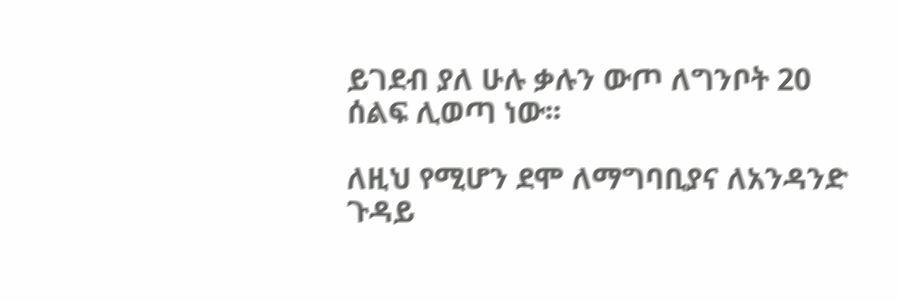ይገደብ ያለ ሁሉ ቃሉን ውጦ ለግንቦት 20 ሰልፍ ሊወጣ ነው፡፡

ለዚህ የሚሆን ደሞ ለማግባቢያና ለአንዳንድ ጉዳይ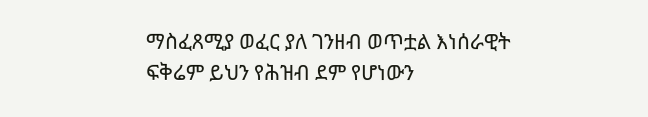ማስፈጸሚያ ወፈር ያለ ገንዘብ ወጥቷል እነሰራዊት ፍቅሬም ይህን የሕዝብ ደም የሆነውን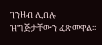ገንዘብ ሊበሉ ዝግጅታቸውን ፈጽመዋል፡፡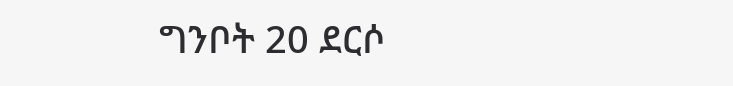ግንቦት 20 ደርሶ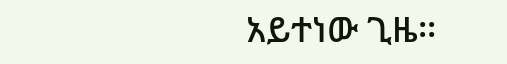አይተነው ጊዜ፡፡